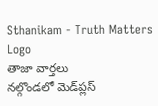Sthanikam - Truth Matters
Logo
తాజా వార్తలు
నల్గొండలో మెడ్‌ప్లస్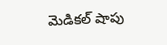మెడికల్ షాపు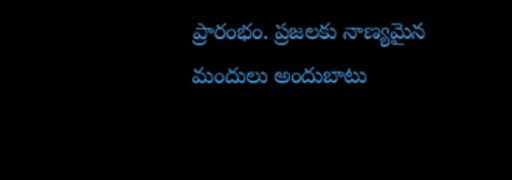ప్రారంభం. ప్రజలకు నాణ్యమైన మందులు అందుబాటు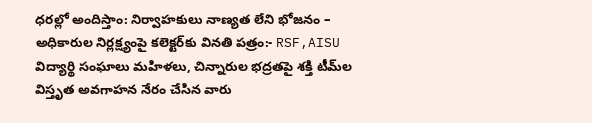ధరల్లో అందిస్తాం: నిర్వాహకులు నాణ్యత లేని భోజనం – అధికారుల నిర్లక్ష్యంపై కలెక్టర్‌కు వినతి పత్రం:- RSF,AISU విద్యార్థి సంఘాలు మహిళలు, చిన్నారుల భద్రతపై శక్తి టీమ్‌ల విస్తృత అవగాహన నేరం చేసిన వారు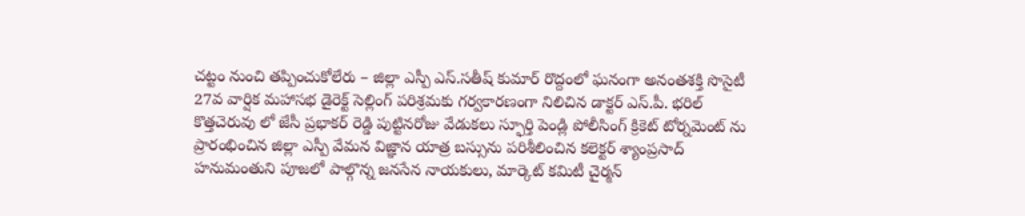చట్టం నుంచి తప్పించుకోలేరు – జిల్లా ఎస్పీ ఎస్.సతీష్ కుమార్ రొద్దంలో ఘనంగా అనంతశక్తి సొసైటీ 27వ వార్షిక మహాసభ డైరెక్ట్ సెల్లింగ్ పరిశ్రమకు గర్వకారణంగా నిలిచిన డాక్టర్ ఎస్.పీ. భరిల్ కొత్తచెరువు లో జేసీ ప్రభాకర్ రెడ్డి పుట్టినరోజు వేడుకలు స్ఫూర్తి పెండ్లి పోలీసింగ్ క్రికెట్ టోర్నమెంట్ ను ప్రారంభించిన జిల్లా ఎస్పీ వేమన విజ్ఞాన యాత్ర బస్సును పరిశీలించిన కలెక్టర్ శ్యాంప్రసాద్ హనుమంతుని పూజలో పాల్గొన్న జనసేన నాయకులు, మార్కెట్ కమిటీ చైర్మన్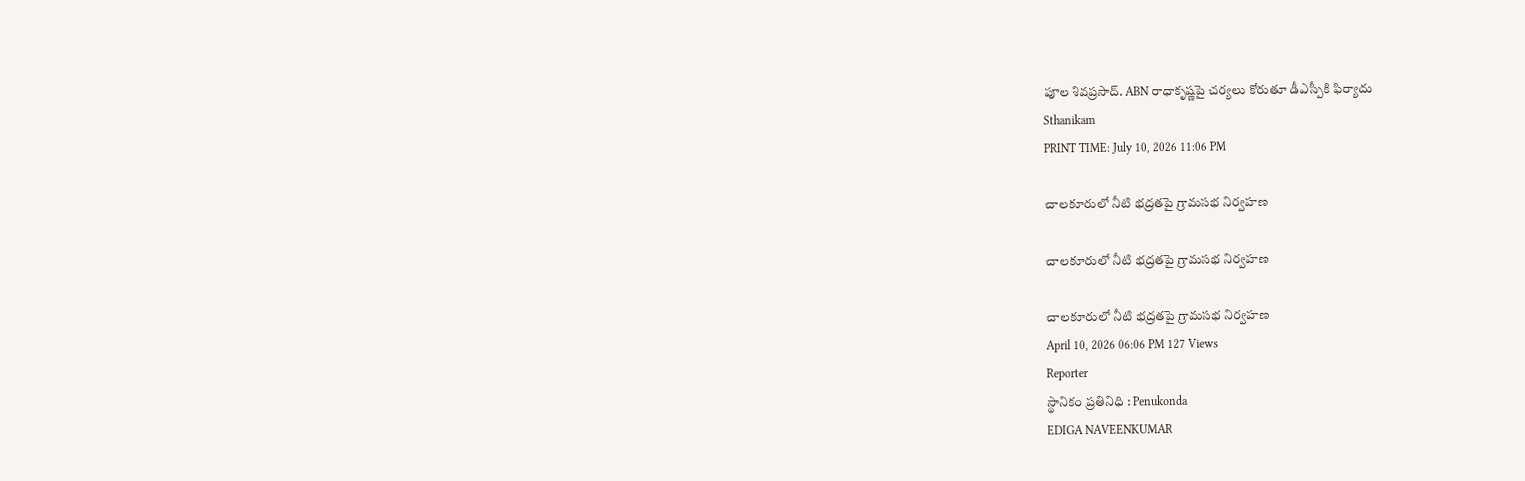పూల శివప్రసాద్. ABN రాధాకృష్ణపై చర్యలు కోరుతూ డీఎస్పీకి ఫిర్యాదు
Sthanikam
PRINT TIME: July 10, 2026 11:06 PM

చాలకూరులో నీటి భద్రతపై గ్రామసభ నిర్వహణ

చాలకూరులో నీటి భద్రతపై గ్రామసభ నిర్వహణ

చాలకూరులో నీటి భద్రతపై గ్రామసభ నిర్వహణ
April 10, 2026 06:06 PM 127 Views
Reporter
స్థానికం ప్రతినిధి : Penukonda
EDIGA NAVEENKUMAR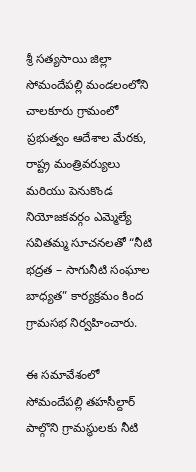శ్రీ సత్యసాయి జిల్లా సోమందేపల్లి మండలంలోని చాలకూరు గ్రామంలో ప్రభుత్వం ఆదేశాల మేరకు, రాష్ట్ర మంత్రివర్యులు మరియు పెనుకొండ నియోజకవర్గం ఎమ్మెల్యే సవితమ్మ సూచనలతో “నీటి భద్రత – సాగునీటి సంఘాల బాధ్యత” కార్యక్రమం కింద గ్రామసభ నిర్వహించారు.

ఈ సమావేశంలో సోమందేపల్లి తహసీల్దార్ పాల్గొని గ్రామస్థులకు నీటి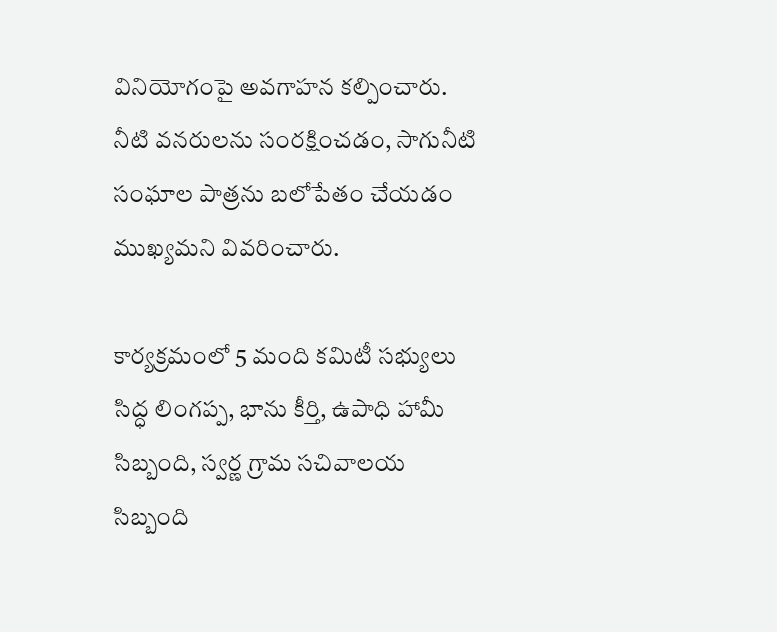వినియోగంపై అవగాహన కల్పించారు. నీటి వనరులను సంరక్షించడం, సాగునీటి సంఘాల పాత్రను బలోపేతం చేయడం ముఖ్యమని వివరించారు.

కార్యక్రమంలో 5 మంది కమిటీ సభ్యులు సిద్ధ లింగప్ప, భాను కీర్తి, ఉపాధి హామీ సిబ్బంది, స్వర్ణ గ్రామ సచివాలయ సిబ్బంది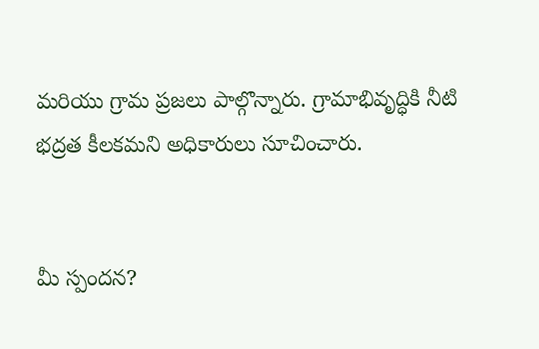మరియు గ్రామ ప్రజలు పాల్గొన్నారు. గ్రామాభివృద్ధికి నీటి భద్రత కీలకమని అధికారులు సూచించారు.


మీ స్పందన?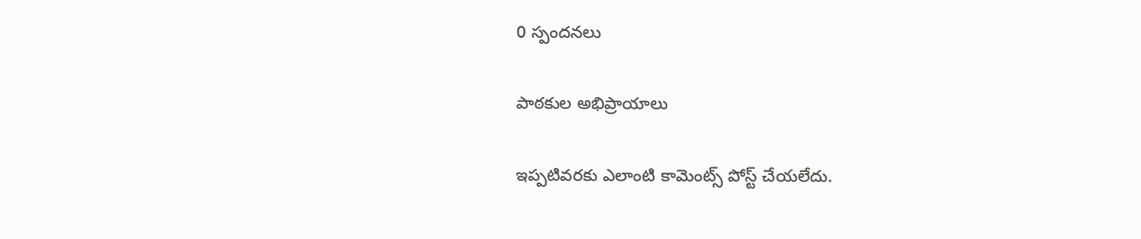0 స్పందనలు

పాఠకుల అభిప్రాయాలు

ఇప్పటివరకు ఎలాంటి కామెంట్స్ పోస్ట్ చేయలేదు.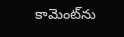కామెంట్‌ను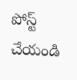పోస్ట్ చేయండి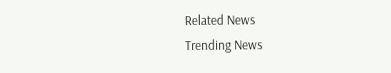Related News
Trending News